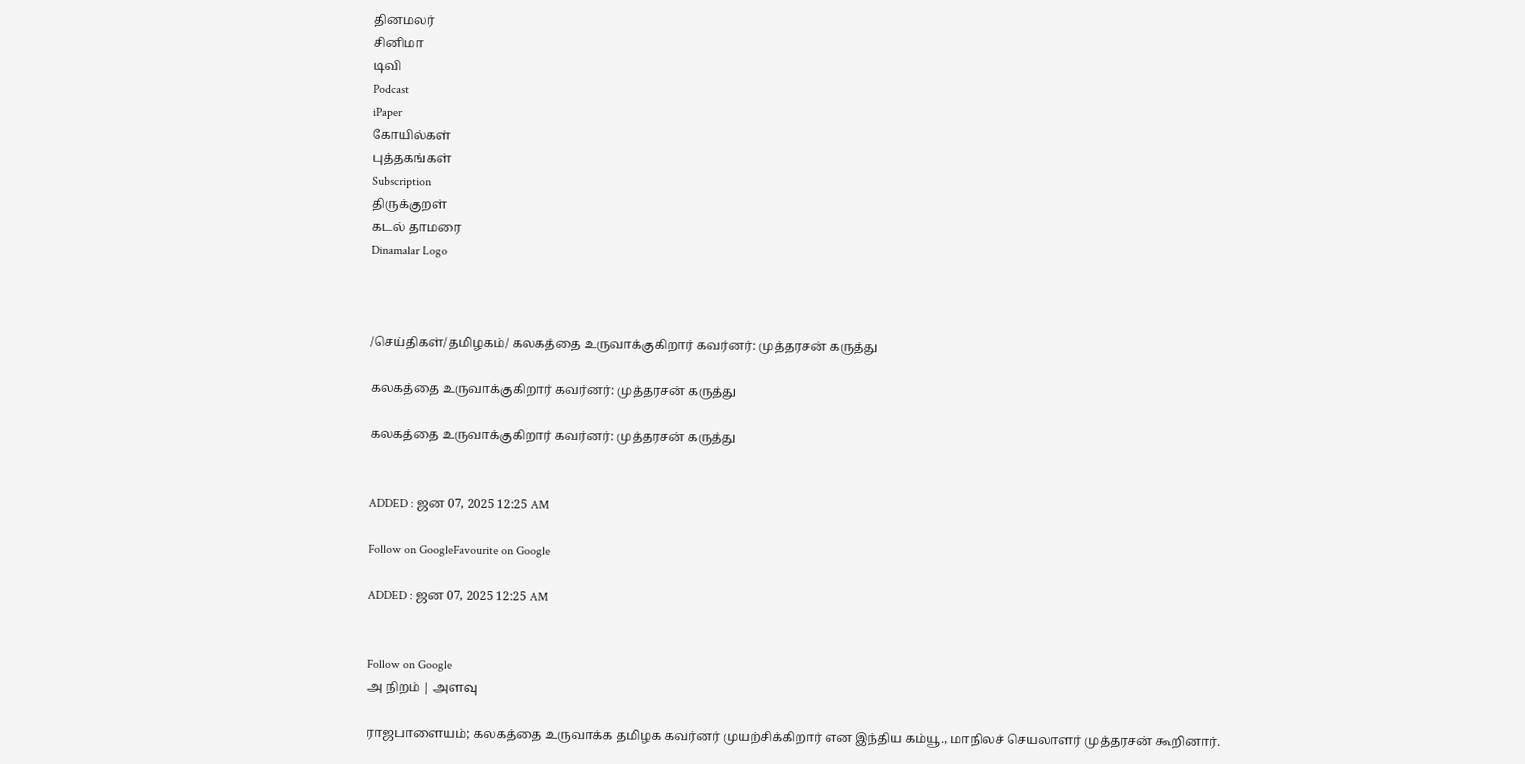தினமலர்
சினிமா
டிவி
Podcast
iPaper
கோயில்கள்
புத்தகங்கள்
Subscription
திருக்குறள்
கடல் தாமரை
Dinamalar Logo



/செய்திகள்/தமிழகம்/ கலகத்தை உருவாக்குகிறார் கவர்னர்: முத்தரசன் கருத்து

கலகத்தை உருவாக்குகிறார் கவர்னர்: முத்தரசன் கருத்து

கலகத்தை உருவாக்குகிறார் கவர்னர்: முத்தரசன் கருத்து


ADDED : ஜன 07, 2025 12:25 AM

Follow on GoogleFavourite on Google

ADDED : ஜன 07, 2025 12:25 AM


Follow on Google
அ நிறம் | அளவு

ராஜபாளையம்; கலகத்தை உருவாக்க தமிழக கவர்னர் முயற்சிக்கிறார் என இந்திய கம்யூ., மாநிலச் செயலாளர் முத்தரசன் கூறினார்.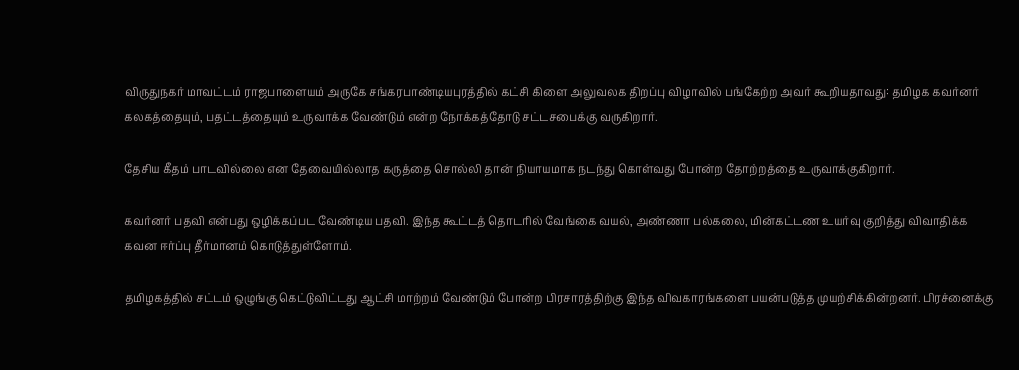விருதுநகர் மாவட்டம் ராஜபாளையம் அருகே சங்கரபாண்டியபுரத்தில் கட்சி கிளை அலுவலக திறப்பு விழாவில் பங்கேற்ற அவர் கூறியதாவது: தமிழக கவர்னர் கலகத்தையும், பதட்டத்தையும் உருவாக்க வேண்டும் என்ற நோக்கத்தோடு சட்டசபைக்கு வருகிறார்.

தேசிய கீதம் பாடவில்லை என தேவையில்லாத கருத்தை சொல்லி தான் நியாயமாக நடந்து கொள்வது போன்ற தோற்றத்தை உருவாக்குகிறார்.

கவர்னர் பதவி என்பது ஒழிக்கப்பட வேண்டிய பதவி. இந்த கூட்டத் தொடரில் வேங்கை வயல், அண்ணா பல்கலை, மின்கட்டண உயர்வு குறித்து விவாதிக்க கவன ஈர்ப்பு தீர்மானம் கொடுத்துள்ளோம்.

தமிழகத்தில் சட்டம் ஒழுங்கு கெட்டுவிட்டது ஆட்சி மாற்றம் வேண்டும் போன்ற பிரசாரத்திற்கு இந்த விவகாரங்களை பயன்படுத்த முயற்சிக்கின்றனர். பிரச்னைக்கு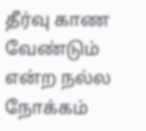தீர்வு காண வேண்டும் என்ற நல்ல நோக்கம்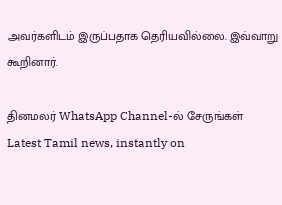அவர்களிடம் இருப்பதாக தெரியவில்லை. இவ்வாறு கூறினார்.

தினமலர் WhatsApp Channel-ல் சேருங்கள்
Latest Tamil news, instantly on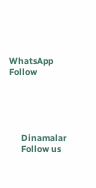WhatsApp
Follow





      Dinamalar
      Follow us